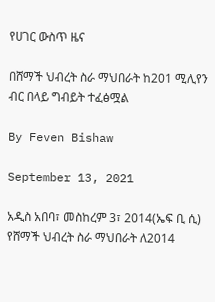የሀገር ውስጥ ዜና

በሸማች ህብረት ስራ ማህበራት ከ201 ሚሊየን ብር በላይ ግብይት ተፈፅሟል

By Feven Bishaw

September 13, 2021

አዲስ አበባ፣ መስከረም 3፣ 2014(ኤፍ ቢ ሲ) የሸማች ህብረት ስራ ማህበራት ለ2014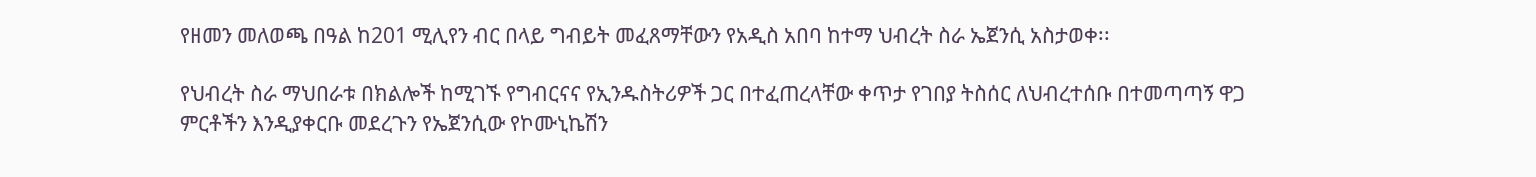የዘመን መለወጫ በዓል ከ201 ሚሊየን ብር በላይ ግብይት መፈጸማቸውን የአዲስ አበባ ከተማ ህብረት ስራ ኤጀንሲ አስታወቀ፡፡

የህብረት ስራ ማህበራቱ በክልሎች ከሚገኙ የግብርናና የኢንዱስትሪዎች ጋር በተፈጠረላቸው ቀጥታ የገበያ ትስሰር ለህብረተሰቡ በተመጣጣኝ ዋጋ ምርቶችን እንዲያቀርቡ መደረጉን የኤጀንሲው የኮሙኒኬሽን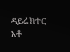ዳይሬክተር አቶ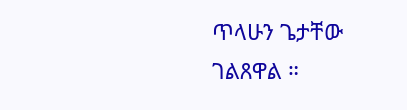ጥላሁን ጌታቸው ገልጸዋል ።